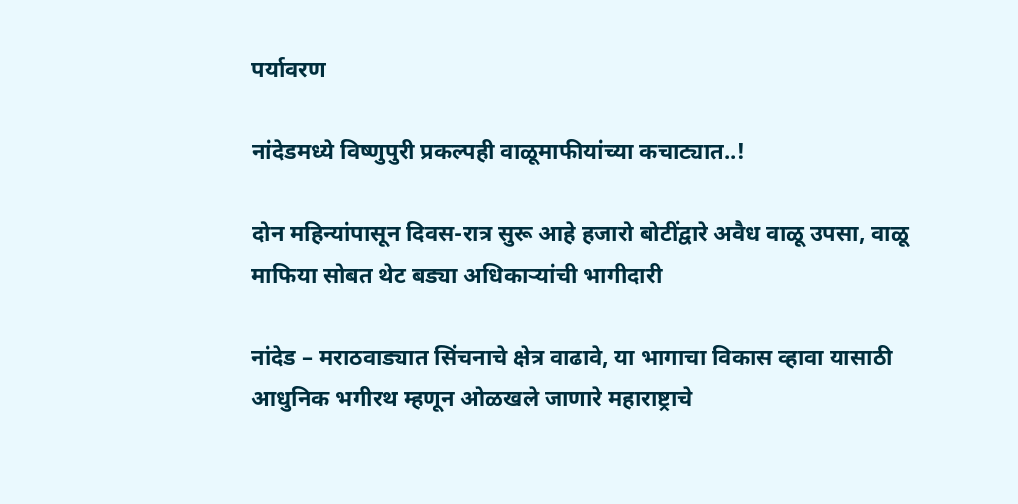पर्यावरण

नांदेडमध्ये विष्णुपुरी प्रकल्पही वाळूमाफीयांच्या कचाट्यात..!

दोन महिन्यांपासून दिवस-रात्र सुरू आहे हजारो बोटींद्वारे अवैध वाळू उपसा, वाळू माफिया सोबत थेट बड्या अधिकाऱ्यांची भागीदारी

नांदेड – मराठवाड्यात सिंचनाचे क्षेत्र वाढावे, या भागाचा विकास व्हावा यासाठी आधुनिक भगीरथ म्हणून ओळखले जाणारे महाराष्ट्राचे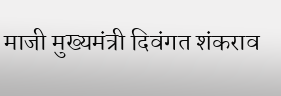माजी मुख्यमंत्री दिवंगत शंकराव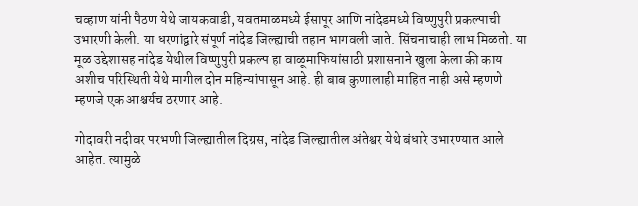चव्हाण यांनी पैठण येथे जायकवाडी, यवतमाळमध्ये ईसापूर आणि नांदेडमध्ये विष्णुपुरी प्रकल्पाची उभारणी केली. या धरणांद्वारे संपूर्ण नांदेड जिल्ह्याची तहान भागवली जाते. सिंचनाचाही लाभ मिळतो. या मूळ उद्देशासह नांदेड येथील विष्णुपुरी प्रकल्प हा वाळूमाफियांसाठी प्रशासनाने खुला केला की काय अशीच परिस्थिती येथे मागील दोन महिन्यांपासून आहे. ही बाब कुणालाही माहित नाही असे म्हणणे म्हणजे एक आश्चर्यच ठरणार आहे.

गोदावरी नदीवर परभणी जिल्ह्यातील दिग्रस, नांदेड जिल्ह्यातील अंतेश्वर येथे बंधारे उभारण्यात आले आहेत. त्यामुळे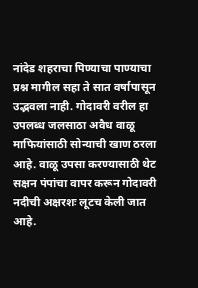नांदेड शहराचा पिण्याचा पाण्याचा प्रश्न मागील सहा ते सात वर्षापासून उद्भवला नाही. गोदावरी वरील हा उपलब्ध जलसाठा अवैध वाळू माफियांसाठी सोन्याची खाण ठरला आहे. वाळू उपसा करण्यासाठी थेट सक्षन पंपांचा वापर करून गोदावरी नदीची अक्षरशः लूटच केली जात आहे.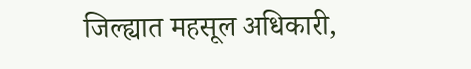जिल्ह्यात महसूल अधिकारी,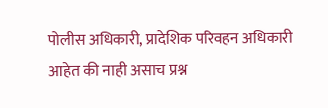पोलीस अधिकारी, प्रादेशिक परिवहन अधिकारी आहेत की नाही असाच प्रश्न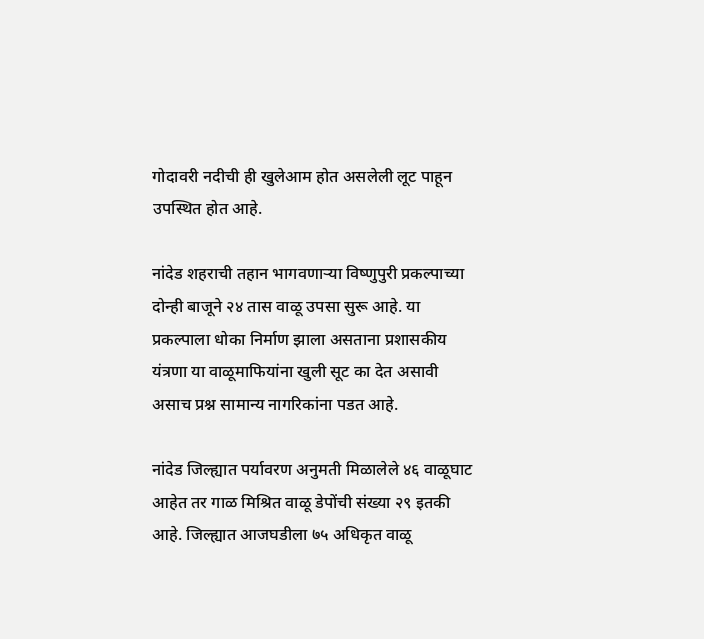गोदावरी नदीची ही खुलेआम होत असलेली लूट पाहून उपस्थित होत आहे.

नांदेड शहराची तहान भागवणाऱ्या विष्णुपुरी प्रकल्पाच्या दोन्ही बाजूने २४ तास वाळू उपसा सुरू आहे. या प्रकल्पाला धोका निर्माण झाला असताना प्रशासकीय यंत्रणा या वाळूमाफियांना खुली सूट का देत असावी असाच प्रश्न सामान्य नागरिकांना पडत आहे.

नांदेड जिल्ह्यात पर्यावरण अनुमती मिळालेले ४६ वाळूघाट आहेत तर गाळ मिश्रित वाळू डेपोंची संख्या २९ इतकी आहे. जिल्ह्यात आजघडीला ७५ अधिकृत वाळू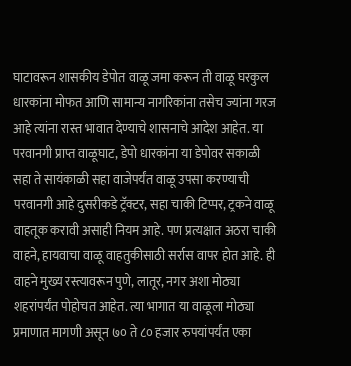घाटावरून शासकीय डेपोत वाळू जमा करून ती वाळू घरकुल धारकांना मोफत आणि सामान्य नागरिकांना तसेच ज्यांना गरज आहे त्यांना रास्त भावात देण्याचे शासनाचे आदेश आहेत. या परवानगी प्राप्त वाळूघाट, डेपो धारकांना या डेपोवर सकाळी सहा ते सायंकाळी सहा वाजेपर्यंत वाळू उपसा करण्याची परवानगी आहे दुसरीकडे ट्रॅक्टर, सहा चाकी टिप्पर, ट्रकने वाळू वाहतूक करावी असाही नियम आहे. पण प्रत्यक्षात अठरा चाकी वाहने, हायवाचा वाळू वाहतुकीसाठी सर्रास वापर होत आहे. ही वाहने मुख्य रस्त्यावरून पुणे, लातूर, नगर अशा मोठ्या शहरांपर्यंत पोहोचत आहेत. त्या भागात या वाळूला मोठ्या प्रमाणात मागणी असून ७० ते ८० हजार रुपयांपर्यंत एका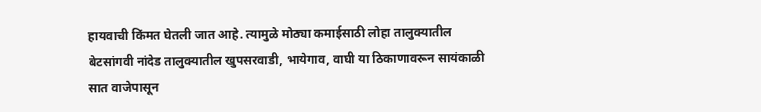हायवाची किंमत घेतली जात आहे. त्यामुळे मोठ्या कमाईसाठी लोहा तालुक्यातील बेटसांगवी नांदेड तालुक्यातील खुपसरवाडी, भायेगाव, वाघी या ठिकाणावरून सायंकाळी सात वाजेपासून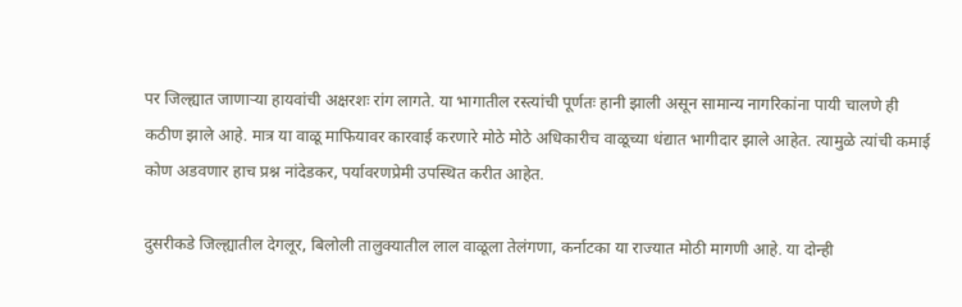पर जिल्ह्यात जाणाऱ्या हायवांची अक्षरशः रांग लागते. या भागातील रस्त्यांची पूर्णतः हानी झाली असून सामान्य नागरिकांना पायी चालणे ही कठीण झाले आहे. मात्र या वाळू माफियावर कारवाई करणारे मोठे मोठे अधिकारीच वाळूच्या धंद्यात भागीदार झाले आहेत. त्यामुळे त्यांची कमाई कोण अडवणार हाच प्रश्न नांदेडकर, पर्यावरणप्रेमी उपस्थित करीत आहेत.

दुसरीकडे जिल्ह्यातील देगलूर, बिलोली तालुक्यातील लाल वाळूला तेलंगणा, कर्नाटका या राज्यात मोठी मागणी आहे. या दोन्ही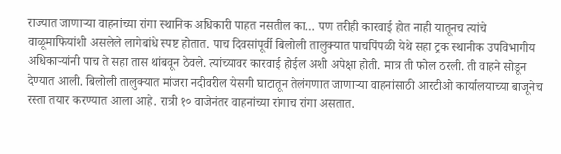राज्यात जाणाऱ्या वाहनांच्या रांगा स्थानिक अधिकारी पाहत नसतील का… पण तरीही कारवाई होत नाही यातूनच त्यांचे वाळूमाफियांशी असलेले लागेबांधे स्पष्ट होतात. पाच दिवसांपूर्वी बिलोली तालुक्यात पाचपिंपळी येथे सहा ट्रक स्थानीक उपविभागीय अधिकाऱ्यांनी पाच ते सहा तास थांबवून ठेवले. त्यांच्यावर कारवाई होईल अशी अपेक्षा होती. मात्र ती फोल ठरली. ती वाहने सोडून देण्यात आली. बिलोली तालुक्यात मांजरा नदीवरील येसगी घाटातून तेलंगणात जाणाऱ्या वाहनांसाठी आरटीओ कार्यालयाच्या बाजूनेच रस्ता तयार करण्यात आला आहे. रात्री १० वाजेनंतर वाहनांच्या रांगाच रांगा असतात.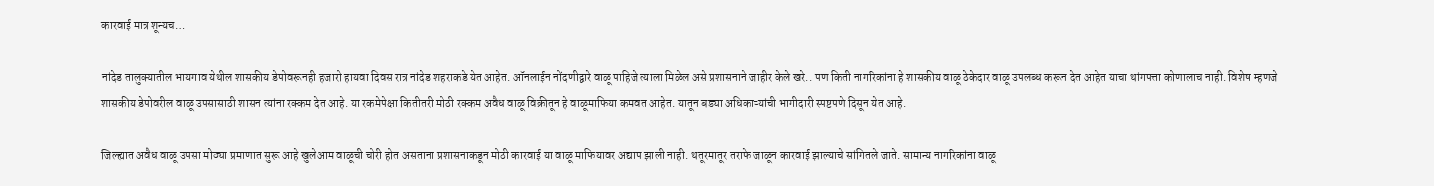कारवाई मात्र शून्यच…

नांदेड तालुक्यातील भायगाव येथील शासकीय डेपोवरूनही हजारो हायवा दिवस रात्र नांदेड शहराकडे येत आहेत. ऑनलाईन नोंदणीद्वारे वाळू पाहिजे त्याला मिळेल असे प्रशासनाने जाहीर केले खरे.. पण किती नागरिकांना हे शासकीय वाळू ठेकेदार वाळू उपलब्ध करून देत आहेत याचा थांगपत्ता कोणालाच नाही. विशेष म्हणजे शासकीय डेपोवरील वाळू उपसासाठी शासन त्यांना रक्कम देत आहे. या रकमेपेक्षा कितीतरी मोठी रक्कम अवैध वाळू विक्रीतून हे वाळूमाफिया कमवत आहेत. यातून बड्या अधिकाऱ्यांची भागीदारी स्पष्टपणे दिसून येत आहे.

जिल्ह्यात अवैध वाळू उपसा मोठ्या प्रमाणात सुरू आहे खुलेआम वाळूची चोरी होत असताना प्रशासनाकडून मोठी कारवाई या वाळू माफियावर अद्याप झाली नाही. थतूरमातूर तराफे जाळून कारवाई झाल्याचे सांगितले जाते. सामान्य नागरिकांना वाळू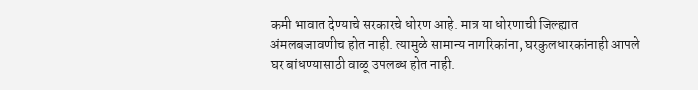कमी भावात देण्याचे सरकारचे धोरण आहे. मात्र या धोरणाची जिल्ह्यात अंमलबजावणीच होत नाही. त्यामुळे सामान्य नागरिकांना, घरकुलधारकांनाही आपले घर बांधण्यासाठी वाळू उपलब्ध होत नाही.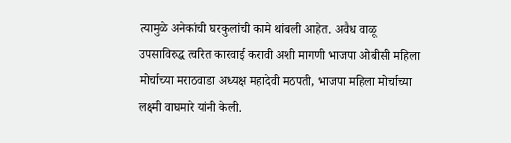त्यामुळे अनेकांची घरकुलांची कामे थांबली आहेत. अवैध वाळू उपसाविरुद्ध त्वरित कारवाई करावी अशी मागणी भाजपा ओबीसी महिला मोर्चाच्या मराठवाडा अध्यक्ष महादेवी मठपती, भाजपा महिला मोर्चाच्या लक्ष्मी वाघमारे यांनी केली.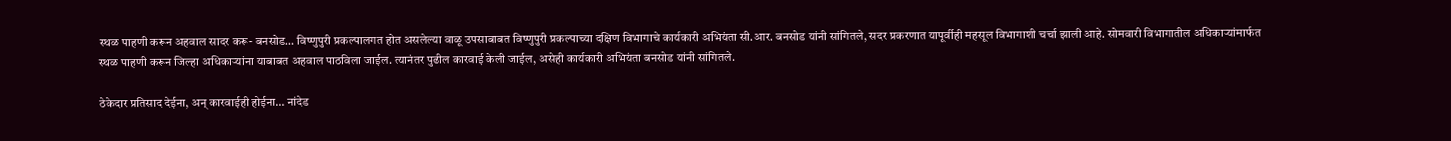स्थळ पाहणी करून अहवाल सादर करू- बनसोड… विष्णुपुरी प्रकल्पालगत होत असलेल्या वाळू उपसाबाबत विष्णुपुरी प्रकल्पाच्या दक्षिण विभागाचे कार्यकारी अभियंता सी.आर. बनसोड यांनी सांगितले, सदर प्रकरणात यापूर्वीही महसूल विभागाशी चर्चा झाली आहे. सोमवारी विभागातील अधिकाऱ्यांमार्फत स्थळ पाहणी करून जिल्हा अधिकाऱ्यांना याबाबत अहवाल पाठविला जाईल. त्यानंतर पुढील कारवाई केली जाईल, असेही कार्यकारी अभियंता बनसोड यांनी सांगितले.

ठेकेदार प्रतिसाद देईना, अन् कारवाईही होईना… नांदेड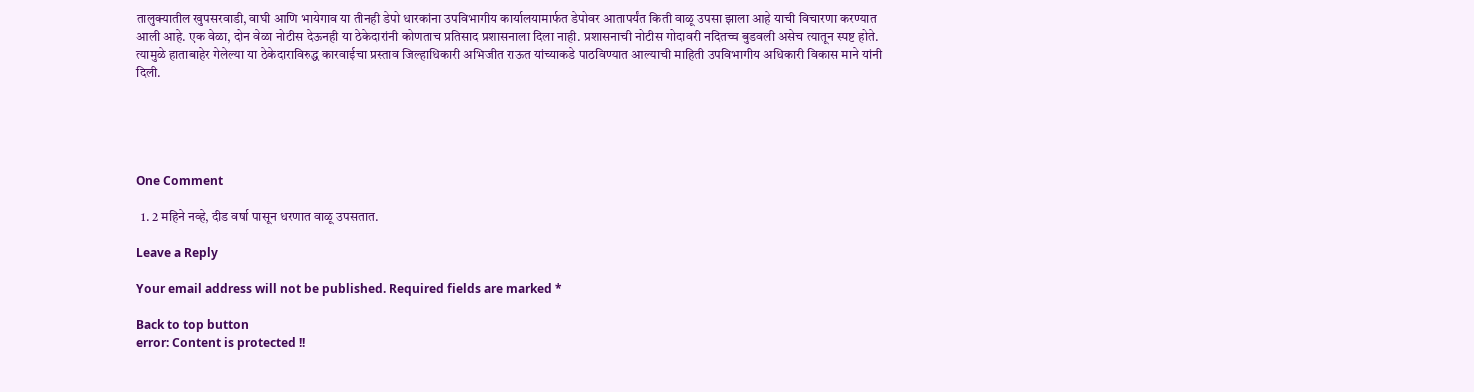तालुक्यातील खुपसरवाडी, वाघी आणि भायेगाव या तीनही डेपो धारकांना उपविभागीय कार्यालयामार्फत डेपोवर आतापर्यंत किती वाळू उपसा झाला आहे याची विचारणा करण्यात आली आहे. एक वेळा, दोन वेळा नोटीस देऊनही या ठेकेदारांनी कोणताच प्रतिसाद प्रशासनाला दिला नाही. प्रशासनाची नोटीस गोदावरी नदितच्च बुडवली असेच त्यातून स्पष्ट होते. त्यामुळे हाताबाहेर गेलेल्या या ठेकेदाराविरुद्ध कारवाईचा प्रस्ताव जिल्हाधिकारी अभिजीत राऊत यांच्याकडे पाठविण्यात आल्याची माहिती उपविभागीय अधिकारी विकास माने यांनी दिली.





One Comment

  1. 2 महिने नव्हे, दीड वर्षा पासून धरणात वाळू उपसतात.

Leave a Reply

Your email address will not be published. Required fields are marked *

Back to top button
error: Content is protected !!